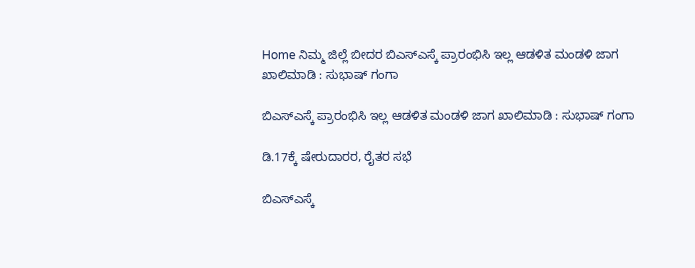Home ನಿಮ್ಮ ಜಿಲ್ಲೆ ಬೀದರ ಬಿಎಸ್ಎಸ್ಕೆ ಪ್ರಾರಂಭಿಸಿ‌ ಇಲ್ಲ ಆಡಳಿತ ಮಂಡಳಿ ಜಾಗ ಖಾಲಿಮಾಡಿ : ಸುಭಾಷ್ ಗಂಗಾ

ಬಿಎಸ್ಎಸ್ಕೆ ಪ್ರಾರಂಭಿಸಿ‌ ಇಲ್ಲ ಆಡಳಿತ ಮಂಡಳಿ ಜಾಗ ಖಾಲಿಮಾಡಿ : ಸುಭಾಷ್ ಗಂಗಾ

ಡಿ.17ಕ್ಕೆ‌ ಷೇರುದಾರರ, ರೈತರ ಸಭೆ

ಬಿಎಸ್ಎಸ್ಕೆ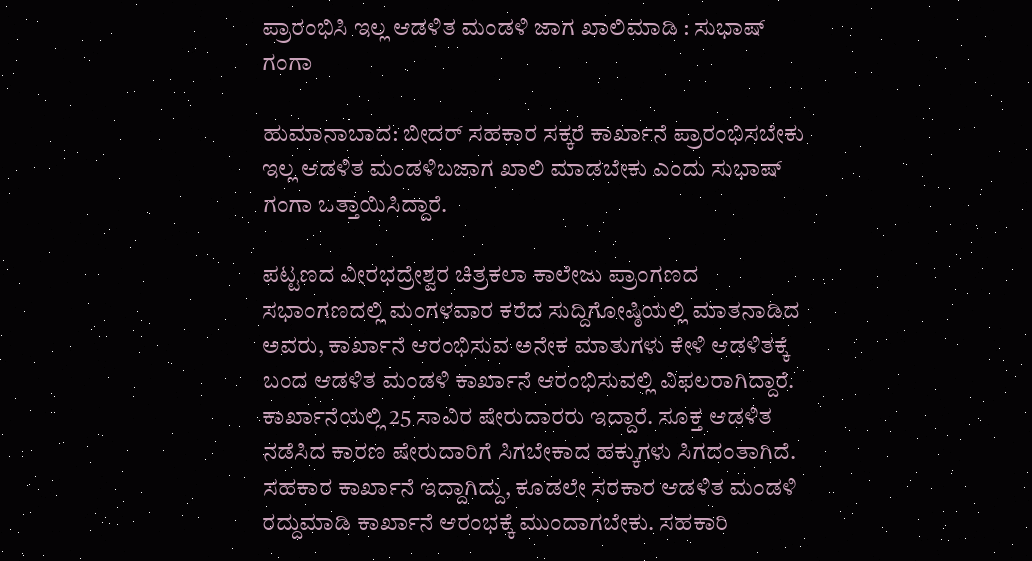ಪ್ರಾರಂಭಿಸಿ‌ ಇಲ್ಲ ಆಡಳಿತ ಮಂಡಳಿ ಜಾಗ ಖಾಲಿಮಾಡಿ : ಸುಭಾಷ್ ಗಂಗಾ

ಹುಮಾನಾಬಾದ: ಬೀದರ್ ಸಹಕಾರ ಸಕ್ಕರೆ ಕಾರ್ಖಾನೆ ಪ್ರಾರಂಭಿಸಬೇಕು‌ ಇಲ್ಲ ಆಡಳಿತ ಮಂಡಳಿ‌ಬಜಾಗ ಖಾಲಿ ಮಾಡಬೇಕು ಎಂದು ಸುಭಾಷ್ ಗಂಗಾ ಒತ್ತಾಯಿಸಿದ್ದಾರೆ.

ಪಟ್ಟಣದ ವೀರಭದ್ರೇಶ್ವರ ಚಿತ್ರಕಲಾ ಕಾಲೇಜು ಪ್ರಾಂಗಣದ ಸಭಾಂಗಣದಲ್ಲಿ ಮಂಗಳವಾರ ಕರೆದ ಸುದ್ದಿಗೋಷ್ಠಿಯಲ್ಲಿ ಮಾತನಾಡಿದ ಅವರು, ಕಾರ್ಖಾನೆ ಆರಂಭಿಸುವ ಅನೇಕ ಮಾತುಗಳು ಕೇಳಿ ಆಡಳಿತಕ್ಕೆ ಬಂದ ಆಡಳಿತ ಮಂಡಳಿ ಕಾರ್ಖಾನೆ ಆರಂಭಿಸುವಲ್ಲಿ ವಿಫಲರಾಗಿದ್ದಾರೆ. ಕಾರ್ಖಾನೆಯಲ್ಲಿ 25 ಸಾವಿರ ಷೇರುದಾರರು ಇದ್ದಾರೆ. ಸೂಕ್ತ ಆಡಳಿತ ನಡೆಸಿದ ಕಾರಣ ಷೇರುದಾರಿಗೆ ಸಿಗಬೇಕಾದ ಹಕ್ಕುಗಳು ಸಿಗದಂತಾಗಿದೆ. ಸಹಕಾರ ಕಾರ್ಖಾನೆ ಇದ್ದಾಗಿದ್ದು, ಕೂಡಲೇ ಸರಕಾರ ಆಡಳಿತ ಮಂಡಳಿ ರದ್ದುಮಾಡಿ ಕಾರ್ಖಾನೆ ಆರಂಭಕ್ಕೆ ಮುಂದಾಗಬೇಕು. ಸಹಕಾರಿ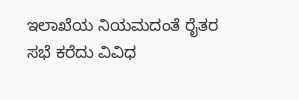ಇಲಾಖೆಯ ನಿಯಮದಂತೆ ರೈತರ ಸಭೆ ಕರೆದು ವಿವಿಧ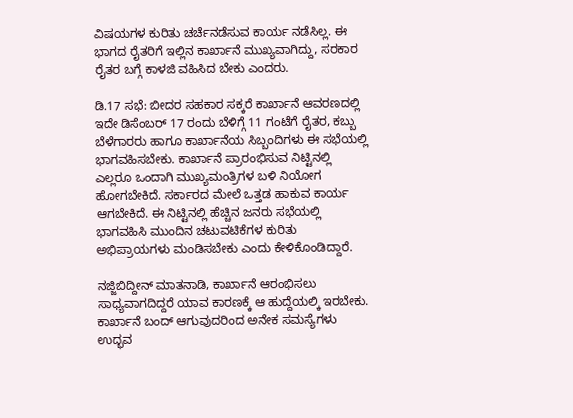ವಿಷಯಗಳ ಕುರಿತು ಚರ್ಚೆನಡೆಸುವ ಕಾರ್ಯ ನಡೆಸಿಲ್ಲ. ಈ ಭಾಗದ ರೈತರಿಗೆ ಇಲ್ಲಿನ ಕಾರ್ಖಾನೆ ಮುಖ್ಯವಾಗಿದ್ದು, ಸರಕಾರ ರೈತರ ಬಗ್ಗೆ ಕಾಳಜಿ ವಹಿಸಿದ ಬೇಕು ಎಂದರು.

ಡಿ.17 ಸಭೆ: ಬೀದರ ಸಹಕಾರ ಸಕ್ಕರೆ ಕಾರ್ಖಾನೆ ಆವರಣದಲ್ಲಿ ಇದೇ ಡಿಸೆಂಬರ್ 17 ರಂದು ಬೆಳಿಗ್ಗೆ 11 ಗಂಟೆಗೆ ರೈತರ, ಕಬ್ಬು ಬೆಳೆಗಾರರು ಹಾಗೂ ಕಾರ್ಖಾನೆಯ ಸಿಬ್ಬಂದಿಗಳು ಈ ಸಭೆಯಲ್ಲಿ ಭಾಗವಹಿಸಬೇಕು. ಕಾರ್ಖಾನೆ ಪ್ರಾರಂಭಿಸುವ ನಿಟ್ಟಿನಲ್ಲಿ ಎಲ್ಲರೂ ಒಂದಾಗಿ ಮುಖ್ಯಮಂತ್ರಿಗಳ ಬಳಿ‌ ನಿಯೋಗ ಹೋಗಬೇಕಿದೆ. ಸರ್ಕಾರದ ಮೇಲೆ ಒತ್ತಡ ಹಾಕುವ ಕಾರ್ಯ ಆಗಬೇಕಿದೆ. ಈ ನಿಟ್ಟಿನಲ್ಲಿ ಹೆಚ್ಚಿನ ಜನರು ಸಭೆಯಲ್ಲಿ ಭಾಗವಹಿಸಿ ಮುಂದಿನ ಚಟುವಟಿಕೆಗಳ ಕುರಿತು ಅಭಿಪ್ರಾಯಗಳು ಮಂಡಿಸಬೇಕು ಎಂದು ಕೇಳಿಕೊಂಡಿದ್ದಾರೆ.

ನಜ್ಜಿಬಿದ್ದೀನ್ ಮಾತನಾಡಿ, ಕಾರ್ಖಾನೆ ಆರಂಭಿಸಲು ಸಾಧ್ಯವಾಗದಿದ್ದರೆ ಯಾವ ಕಾರಣಕ್ಕೆ ಆ ಹುದ್ದೆಯಲ್ಕಿ ಇರಬೇಕು. ಕಾರ್ಖಾನೆ ಬಂದ್ ಆಗುವುದರಿಂದ ಅನೇಕ ಸಮಸ್ಯೆಗಳು ಉದ್ಭವ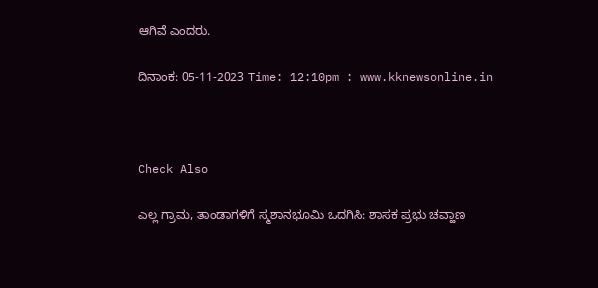ಆಗಿವೆ ಎಂದರು.

ದಿನಾಂಕ: 05-11-2023 Time: 12:10pm : www.kknewsonline.in



Check Also

ಎಲ್ಲ ಗ್ರಾಮ, ತಾಂಡಾಗಳಿಗೆ ಸ್ಮಶಾನಭೂಮಿ ಒದಗಿಸಿ: ಶಾಸಕ ಪ್ರಭು ಚವ್ಹಾಣ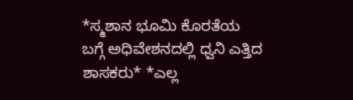*ಸ್ಮಶಾನ ಭೂಮಿ ಕೊರತೆಯ ಬಗ್ಗೆ ಅಧಿವೇಶನದಲ್ಲಿ ಧ್ವನಿ ಎತ್ತಿದ ಶಾಸಕರು* *ಎಲ್ಲ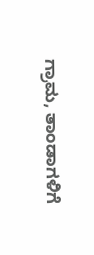ಗ್ರಾಮ, ತಾಂಡಾಗಳಿಗೆ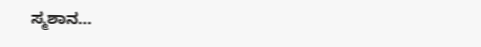ಸ್ಮಶಾನ…